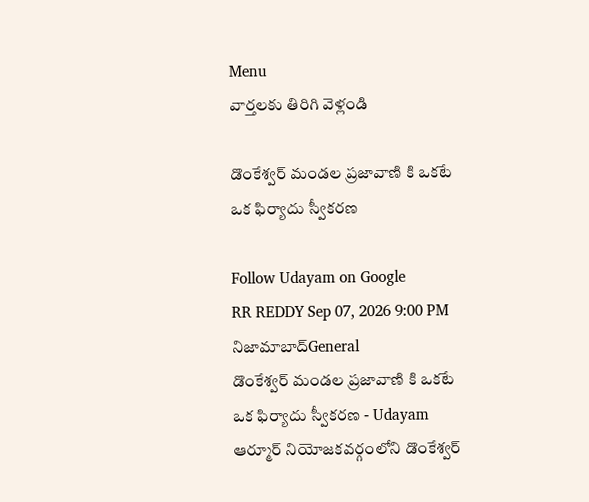Menu
వార్తలకు తిరిగి వెళ్లండి

డొంకేశ్వర్ మండల ప్రజావాణి కి ఒకటే ఒక ఫిర్యాదు స్వీకరణ

Follow Udayam on Google
RR REDDY Sep 07, 2026 9:00 PM నిజామాబాద్General
డొంకేశ్వర్ మండల ప్రజావాణి కి ఒకటే ఒక ఫిర్యాదు స్వీకరణ - Udayam
ఆర్మూర్ నియోజకవర్గంలోని డొంకేశ్వర్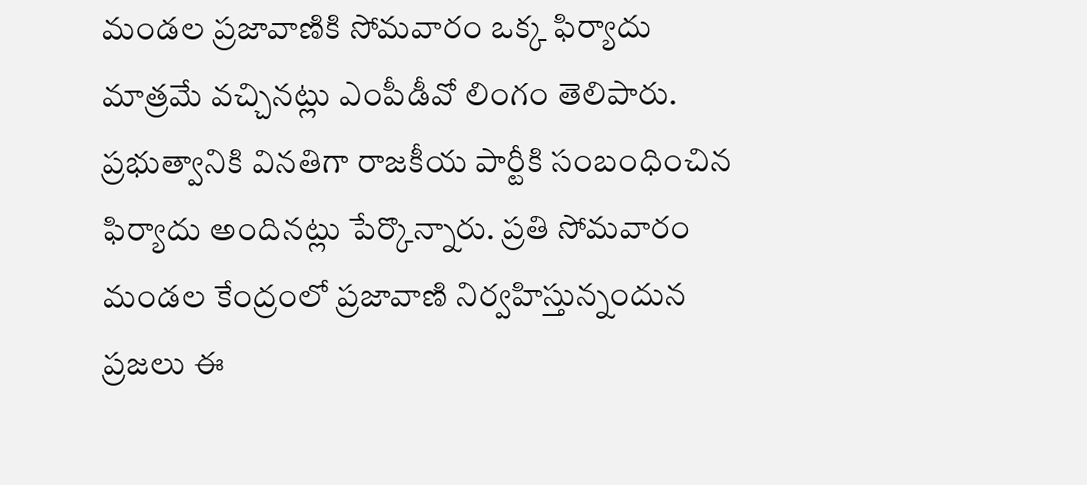మండల ప్రజావాణికి సోమవారం ఒక్క ఫిర్యాదు మాత్రమే వచ్చినట్లు ఎంపీడీవో లింగం తెలిపారు. ప్రభుత్వానికి వినతిగా రాజకీయ పార్టీకి సంబంధించిన ఫిర్యాదు అందినట్లు పేర్కొన్నారు. ప్రతి సోమవారం మండల కేంద్రంలో ప్రజావాణి నిర్వహిస్తున్నందున ప్రజలు ఈ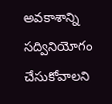అవకాశాన్ని సద్వినియోగం చేసుకోవాలని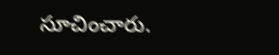సూచించారు.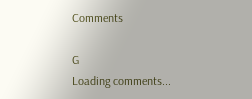Comments

G
Loading comments...